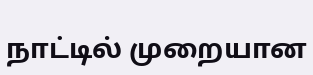நாட்டில் முறையான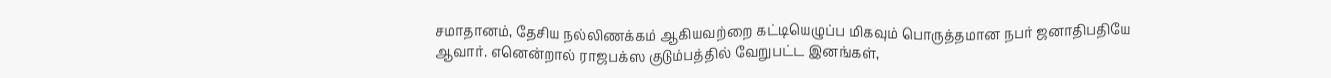சமாதானம், தேசிய நல்லிணக்கம் ஆகியவற்றை கட்டியெழுப்ப மிகவும் பொருத்தமான நபர் ஜனாதிபதியே ஆவார். எனென்றால் ராஜபக்ஸ குடும்பத்தில் வேறுபட்ட இனங்கள்,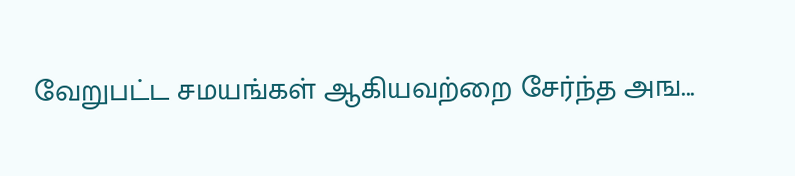வேறுபட்ட சமயங்கள் ஆகியவற்றை சேர்ந்த அங...